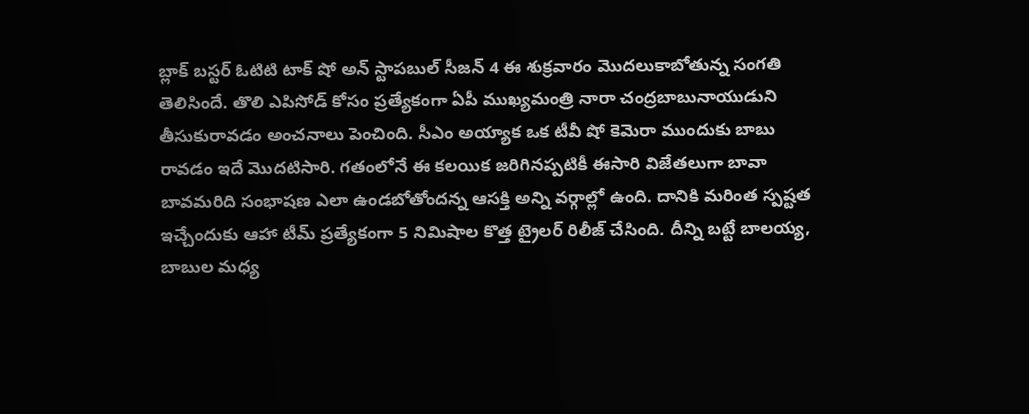బ్లాక్ బస్టర్ ఓటిటి టాక్ షో అన్ స్టాపబుల్ సీజన్ 4 ఈ శుక్రవారం మొదలుకాబోతున్న సంగతి తెలిసిందే. తొలి ఎపిసోడ్ కోసం ప్రత్యేకంగా ఏపీ ముఖ్యమంత్రి నారా చంద్రబాబునాయుడుని తీసుకురావడం అంచనాలు పెంచింది. సీఎం అయ్యాక ఒక టీవీ షో కెమెరా ముందుకు బాబు రావడం ఇదే మొదటిసారి. గతంలోనే ఈ కలయిక జరిగినప్పటికీ ఈసారి విజేతలుగా బావా బావమరిది సంభాషణ ఎలా ఉండబోతోందన్న ఆసక్తి అన్ని వర్గాల్లో ఉంది. దానికి మరింత స్పష్టత ఇచ్చేందుకు ఆహా టీమ్ ప్రత్యేకంగా 5 నిమిషాల కొత్త ట్రైలర్ రిలీజ్ చేసింది. దీన్ని బట్టే బాలయ్య, బాబుల మధ్య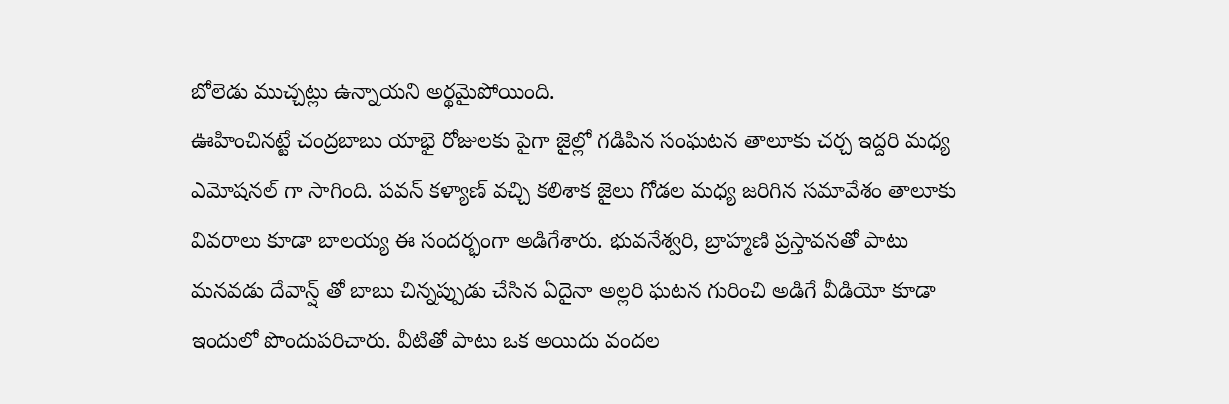బోలెడు ముచ్చట్లు ఉన్నాయని అర్థమైపోయింది.
ఊహించినట్టే చంద్రబాబు యాభై రోజులకు పైగా జైల్లో గడిపిన సంఘటన తాలూకు చర్చ ఇద్దరి మధ్య ఎమోషనల్ గా సాగింది. పవన్ కళ్యాణ్ వచ్చి కలిశాక జైలు గోడల మధ్య జరిగిన సమావేశం తాలూకు వివరాలు కూడా బాలయ్య ఈ సందర్భంగా అడిగేశారు. భువనేశ్వరి, బ్రాహ్మణి ప్రస్తావనతో పాటు మనవడు దేవాన్ష్ తో బాబు చిన్నప్పుడు చేసిన ఏదైనా అల్లరి ఘటన గురించి అడిగే వీడియో కూడా ఇందులో పొందుపరిచారు. వీటితో పాటు ఒక అయిదు వందల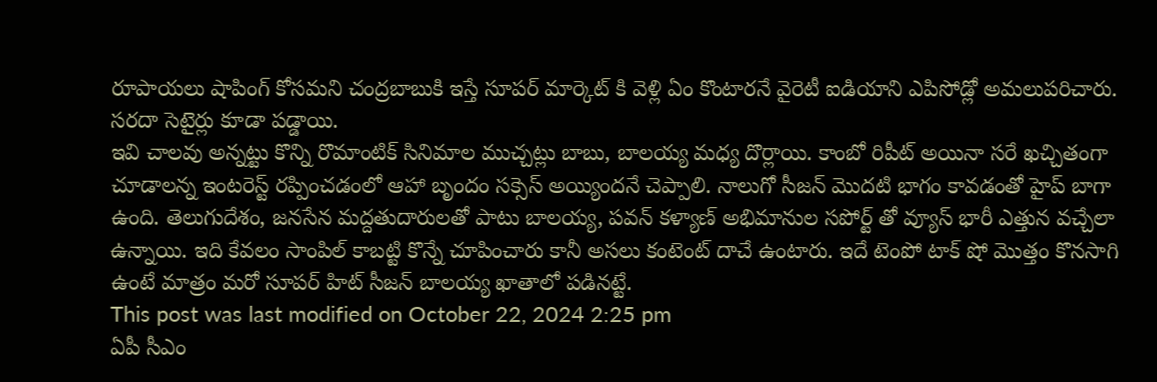రూపాయలు షాపింగ్ కోసమని చంద్రబాబుకి ఇస్తే సూపర్ మార్కెట్ కి వెళ్లి ఏం కొంటారనే వైరెటీ ఐడియాని ఎపిసోడ్లో అమలుపరిచారు. సరదా సెటైర్లు కూడా పడ్డాయి.
ఇవి చాలవు అన్నట్టు కొన్ని రొమాంటిక్ సినిమాల ముచ్చట్లు బాబు, బాలయ్య మధ్య దొర్లాయి. కాంబో రిపీట్ అయినా సరే ఖచ్చితంగా చూడాలన్న ఇంటరెస్ట్ రప్పించడంలో ఆహా బృందం సక్సెస్ అయ్యిందనే చెప్పాలి. నాలుగో సీజన్ మొదటి భాగం కావడంతో హైప్ బాగా ఉంది. తెలుగుదేశం, జనసేన మద్దతుదారులతో పాటు బాలయ్య, పవన్ కళ్యాణ్ అభిమానుల సపోర్ట్ తో వ్యూస్ భారీ ఎత్తున వచ్చేలా ఉన్నాయి. ఇది కేవలం సాంపిల్ కాబట్టి కొన్నే చూపించారు కానీ అసలు కంటెంట్ దాచే ఉంటారు. ఇదే టెంపో టాక్ షో మొత్తం కొనసాగి ఉంటే మాత్రం మరో సూపర్ హిట్ సీజన్ బాలయ్య ఖాతాలో పడినట్టే.
This post was last modified on October 22, 2024 2:25 pm
ఏపీ సీఎం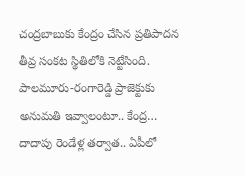చంద్రబాబుకు కేంద్రం చేసిన ప్రతిపాదన తీవ్ర సంకట స్థితిలోకి నెట్టేసింది. పాలమూరు-రంగారెడ్డి ప్రాజెక్టుకు అనుమతి ఇవ్వాలంటూ.. కేంద్ర…
దాదాపు రెండేళ్ల తర్వాత.. ఏపీలో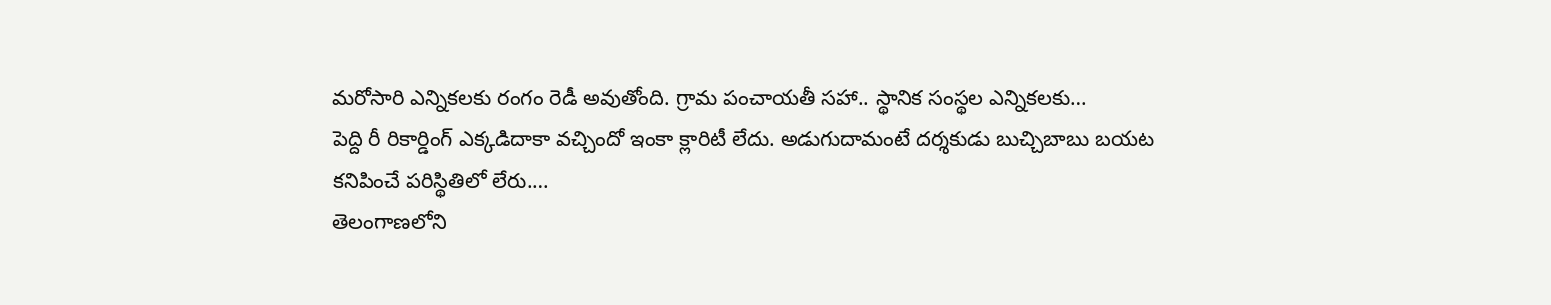మరోసారి ఎన్నికలకు రంగం రెడీ అవుతోంది. గ్రామ పంచాయతీ సహా.. స్థానిక సంస్థల ఎన్నికలకు…
పెద్ది రీ రికార్డింగ్ ఎక్కడిదాకా వచ్చిందో ఇంకా క్లారిటీ లేదు. అడుగుదామంటే దర్శకుడు బుచ్చిబాబు బయట కనిపించే పరిస్థితిలో లేరు.…
తెలంగాణలోని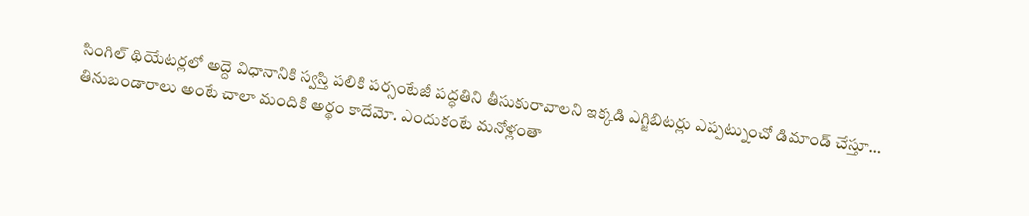సింగిల్ థియేటర్లలో అద్దె విధానానికి స్వస్తి పలికి పర్సంటేజీ పద్ధతిని తీసుకురావాలని ఇక్కడి ఎగ్జిబిటర్లు ఎప్పట్నుంచో డిమాండ్ చేస్తూ…
తినుబండారాలు అంటే చాలా మందికి అర్థం కాదేమో. ఎందుకంటే మనోళ్లంతా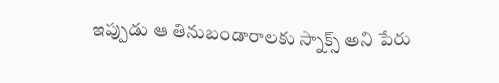ఇప్పుడు ఆ తినుబండారాలకు స్నాక్స్ అని పేరు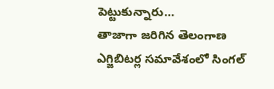పెట్టుకున్నారు…
తాజాగా జరిగిన తెలంగాణ ఎగ్జిబిటర్ల సమావేశంలో సింగల్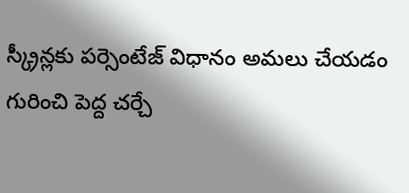స్క్రీన్లకు పర్సెంటేజ్ విధానం అమలు చేయడం గురించి పెద్ద చర్చే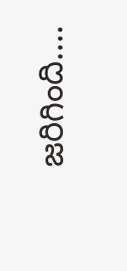జరిగింది.…